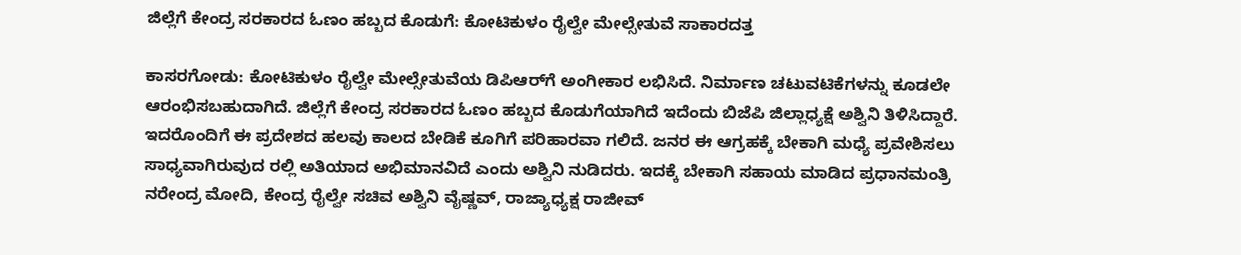ಜಿಲ್ಲೆಗೆ ಕೇಂದ್ರ ಸರಕಾರದ ಓಣಂ ಹಬ್ಬದ ಕೊಡುಗೆ: ಕೋಟಿಕುಳಂ ರೈಲ್ವೇ ಮೇಲ್ಸೇತುವೆ ಸಾಕಾರದತ್ತ

ಕಾಸರಗೋಡು: ಕೋಟಿಕುಳಂ ರೈಲ್ವೇ ಮೇಲ್ಸೇತುವೆಯ ಡಿಪಿಆರ್‌ಗೆ ಅಂಗೀಕಾರ ಲಭಿಸಿದೆ. ನಿರ್ಮಾಣ ಚಟುವಟಿಕೆಗಳನ್ನು ಕೂಡಲೇ ಆರಂಭಿಸಬಹುದಾಗಿದೆ. ಜಿಲ್ಲೆಗೆ ಕೇಂದ್ರ ಸರಕಾರದ ಓಣಂ ಹಬ್ಬದ ಕೊಡುಗೆಯಾಗಿದೆ ಇದೆಂದು ಬಿಜೆಪಿ ಜಿಲ್ಲಾಧ್ಯಕ್ಷೆ ಅಶ್ವಿನಿ ತಿಳಿಸಿದ್ದಾರೆ. ಇದರೊಂದಿಗೆ ಈ ಪ್ರದೇಶದ ಹಲವು ಕಾಲದ ಬೇಡಿಕೆ ಕೂಗಿಗೆ ಪರಿಹಾರವಾ ಗಲಿದೆ. ಜನರ ಈ ಆಗ್ರಹಕ್ಕೆ ಬೇಕಾಗಿ ಮಧ್ಯೆ ಪ್ರವೇಶಿಸಲು ಸಾಧ್ಯವಾಗಿರುವುದ ರಲ್ಲಿ ಅತಿಯಾದ ಅಭಿಮಾನವಿದೆ ಎಂದು ಅಶ್ವಿನಿ ನುಡಿದರು. ಇದಕ್ಕೆ ಬೇಕಾಗಿ ಸಹಾಯ ಮಾಡಿದ ಪ್ರಧಾನಮಂತ್ರಿ ನರೇಂದ್ರ ಮೋದಿ, ಕೇಂದ್ರ ರೈಲ್ವೇ ಸಚಿವ ಅಶ್ವಿನಿ ವೈಷ್ಣವ್, ರಾಜ್ಯಾಧ್ಯಕ್ಷ ರಾಜೀವ್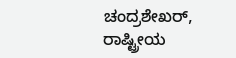ಚಂದ್ರಶೇಖರ್, ರಾಷ್ಟ್ರೀಯ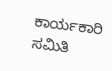ಕಾರ್ಯಕಾರಿ ಸಮಿತಿ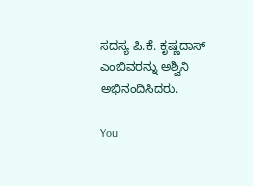ಸದಸ್ಯ ಪಿ.ಕೆ. ಕೃಷ್ಣದಾಸ್ ಎಂಬಿವರನ್ನು ಅಶ್ವಿನಿ ಅಭಿನಂದಿಸಿದರು.

You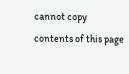cannot copy contents of this page